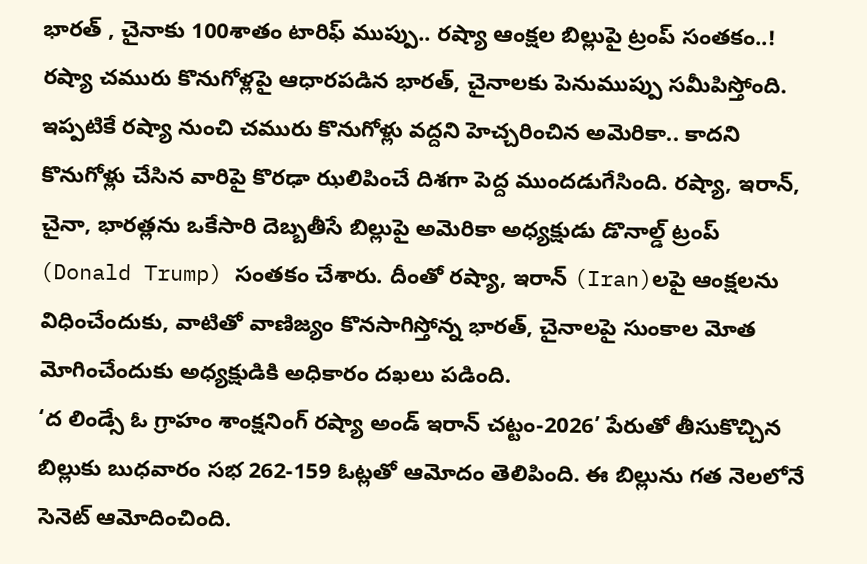భారత్ , చైనాకు 100శాతం టారిఫ్ ముప్పు.. రష్యా ఆంక్షల బిల్లుపై ట్రంప్ సంతకం..!
రష్యా చమురు కొనుగోళ్లపై ఆధారపడిన భారత్, చైనాలకు పెనుముప్పు సమీపిస్తోంది. ఇప్పటికే రష్యా నుంచి చమురు కొనుగోళ్లు వద్దని హెచ్చరించిన అమెరికా.. కాదని కొనుగోళ్లు చేసిన వారిపై కొరఢా ఝలిపించే దిశగా పెద్ద ముందడుగేసింది. రష్యా, ఇరాన్, చైనా, భారత్లను ఒకేసారి దెబ్బతీసే బిల్లుపై అమెరికా అధ్యక్షుడు డొనాల్డ్ ట్రంప్ (Donald Trump) సంతకం చేశారు. దీంతో రష్యా, ఇరాన్ (Iran)లపై ఆంక్షలను విధించేందుకు, వాటితో వాణిజ్యం కొనసాగిస్తోన్న భారత్, చైనాలపై సుంకాల మోత మోగించేందుకు అధ్యక్షుడికి అధికారం దఖలు పడింది.
‘ద లిండ్సే ఓ గ్రాహం శాంక్షనింగ్ రష్యా అండ్ ఇరాన్ చట్టం-2026’ పేరుతో తీసుకొచ్చిన బిల్లుకు బుధవారం సభ 262-159 ఓట్లతో ఆమోదం తెలిపింది. ఈ బిల్లును గత నెలలోనే సెనెట్ ఆమోదించింది.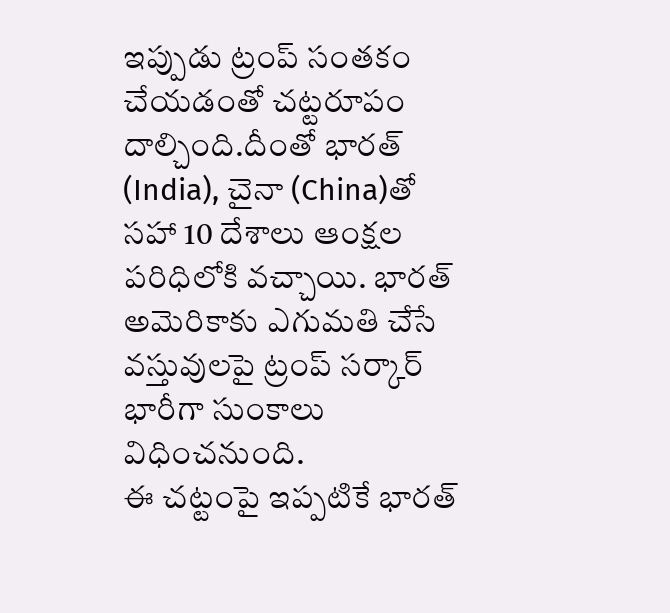ఇప్పుడు ట్రంప్ సంతకం చేయడంతో చట్టరూపం దాల్చింది.దీంతో భారత్ (India), చైనా (China)తో సహా 10 దేశాలు ఆంక్షల పరిధిలోకి వచ్చాయి. భారత్ అమెరికాకు ఎగుమతి చేసే వస్తువులపై ట్రంప్ సర్కార్ భారీగా సుంకాలు విధించనుంది.
ఈ చట్టంపై ఇప్పటికే భారత్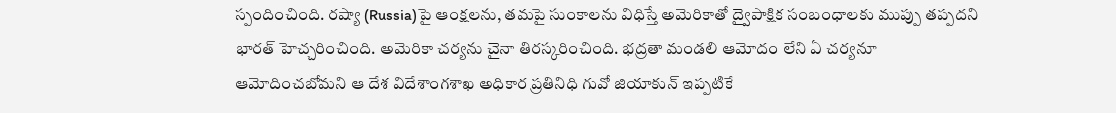స్పందించింది. రష్యా (Russia)పై ఆంక్షలను, తమపై సుంకాలను విధిస్తే అమెరికాతో ద్వైపాక్షిక సంబంధాలకు ముప్పు తప్పదని భారత్ హెచ్చరించింది. అమెరికా చర్యను చైనా తిరస్కరించింది. భద్రతా మండలి ఆమోదం లేని ఏ చర్యనూ ఆమోదించబోమని ఆ దేశ విదేశాంగశాఖ అధికార ప్రతినిధి గువో జియాకున్ ఇప్పటికే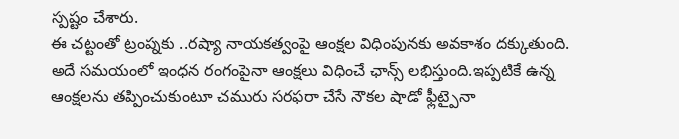స్పష్టం చేశారు.
ఈ చట్టంతో ట్రంప్నకు ..రష్యా నాయకత్వంపై ఆంక్షల విధింపునకు అవకాశం దక్కుతుంది. అదే సమయంలో ఇంధన రంగంపైనా ఆంక్షలు విధించే ఛాన్స్ లభిస్తుంది.ఇప్పటికే ఉన్న ఆంక్షలను తప్పించుకుంటూ చమురు సరఫరా చేసే నౌకల షాడో ఫ్లీట్పైనా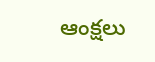ఆంక్షలు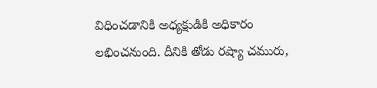విధించడానికి అధ్యక్షుడికి అధికారం లభించనుంది. దీనికి తోడు రష్యా చమురు,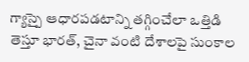గ్యాస్పై ఆధారపడటాన్ని తగ్గించేలా ఒత్తిడి తెస్తూ భారత్, చైనా వంటి దేశాలపై సుంకాల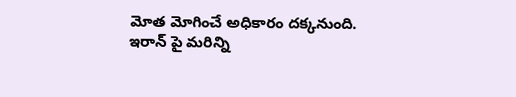మోత మోగించే అధికారం దక్కనుంది. ఇరాన్ పై మరిన్ని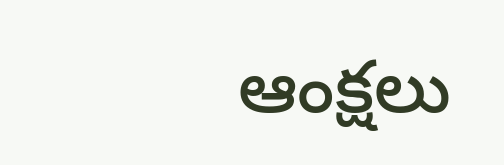ఆంక్షలు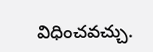విధించవచ్చు.